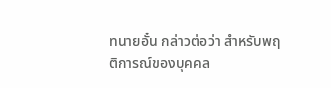ทนายอั๋น กล่าวต่อว่า สำหรับพฤติการณ์ของบุคคล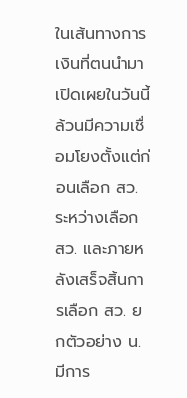ในเส้นทางการเงินที่ตนนำมาเปิดเผยในวันนี้ ล้วนมีความเชื่อมโยงตั้งแต่ก่อนเลือก สว. ระหว่างเลือก สว. และภายหลังเสร็จสิ้นการเลือก สว. ยกตัวอย่าง น. มีการ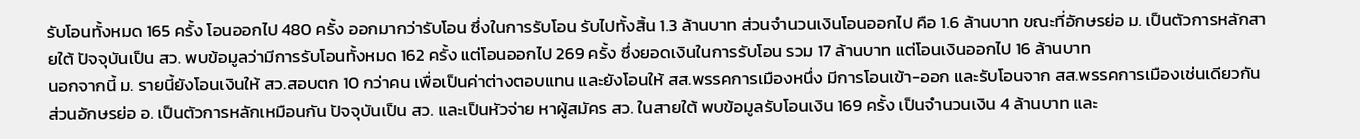รับโอนทั้งหมด 165 ครั้ง โอนออกไป 480 ครั้ง ออกมากว่ารับโอน ซึ่งในการรับโอน รับไปทั้งสิ้น 1.3 ล้านบาท ส่วนจำนวนเงินโอนออกไป คือ 1.6 ล้านบาท ขณะที่อักษรย่อ ม. เป็นตัวการหลักสายใต้ ปัจจุบันเป็น สว. พบข้อมูลว่ามีการรับโอนทั้งหมด 162 ครั้ง แต่โอนออกไป 269 ครั้ง ซึ่งยอดเงินในการรับโอน รวม 17 ล้านบาท แต่โอนเงินออกไป 16 ล้านบาท
นอกจากนี้ ม. รายนี้ยังโอนเงินให้ สว.สอบตก 10 กว่าคน เพื่อเป็นค่าต่างตอบแทน และยังโอนให้ สส.พรรคการเมืองหนึ่ง มีการโอนเข้า-ออก และรับโอนจาก สส.พรรคการเมืองเช่นเดียวกัน ส่วนอักษรย่อ อ. เป็นตัวการหลักเหมือนกัน ปัจจุบันเป็น สว. และเป็นหัวจ่าย หาผู้สมัคร สว. ในสายใต้ พบข้อมูลรับโอนเงิน 169 ครั้ง เป็นจำนวนเงิน 4 ล้านบาท และ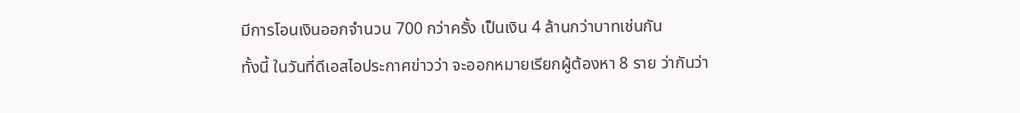มีการโอนเงินออกจำนวน 700 กว่าครั้ง เป็นเงิน 4 ล้านกว่าบาทเช่นกัน
ทั้งนี้ ในวันที่ดีเอสไอประกาศข่าวว่า จะออกหมายเรียกผู้ต้องหา 8 ราย ว่ากันว่า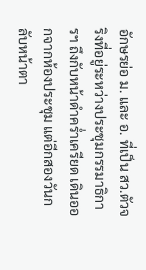อักษรย่อ ม. และ อ. ที่เป็น สว.ตัวจริงที่อยู่ระหว่างประชุมกรรมาธิการฯ ถึงกับหน้าดำคร่ำเครียด เดินออกจากห้องประชุม แต่อีกสองวันกลับหน้าตา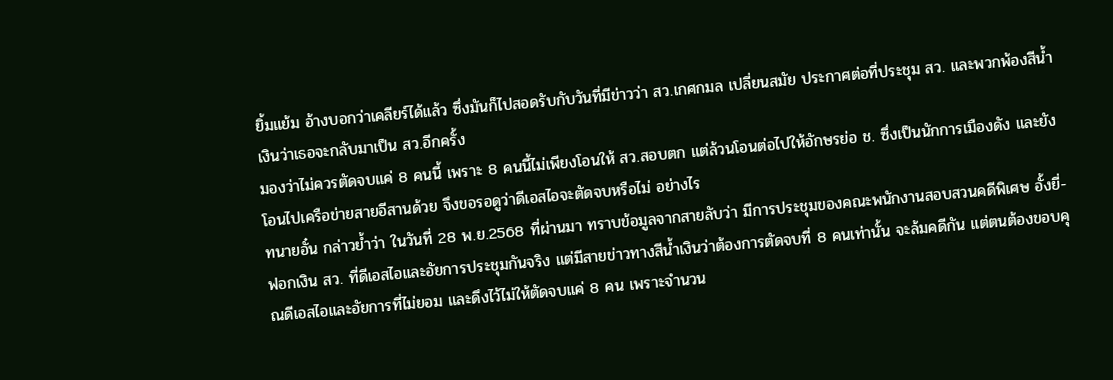ยิ้มแย้ม อ้างบอกว่าเคลียร์ได้แล้ว ซึ่งมันก็ไปสอดรับกับวันที่มีข่าวว่า สว.เกศกมล เปลี่ยนสมัย ประกาศต่อที่ประชุม สว. และพวกพ้องสีน้ำเงินว่าเธอจะกลับมาเป็น สว.อีกครั้ง
มองว่าไม่ควรตัดจบแค่ 8 คนนี้ เพราะ 8 คนนี้ไม่เพียงโอนให้ สว.สอบตก แต่ล้วนโอนต่อไปให้อักษรย่อ ช. ซึ่งเป็นนักการเมืองดัง และยังโอนไปเครือข่ายสายอีสานด้วย จึงขอรอดูว่าดีเอสไอจะตัดจบหรือไม่ อย่างไร
ทนายอั๋น กล่าวย้ำว่า ในวันที่ 28 พ.ย.2568 ที่ผ่านมา ทราบข้อมูลจากสายลับว่า มีการประชุมของคณะพนักงานสอบสวนคดีพิเศษ อั้งยี่-ฟอกเงิน สว. ที่ดีเอสไอและอัยการประชุมกันจริง แต่มีสายข่าวทางสีน้ำเงินว่าต้องการตัดจบที่ 8 คนเท่านั้น จะล้มคดีกัน แต่ตนต้องขอบคุณดีเอสไอและอัยการที่ไม่ยอม และดึงไว้ไม่ให้ตัดจบแค่ 8 คน เพราะจำนวน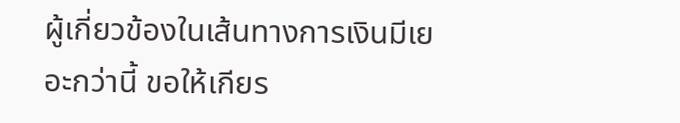ผู้เกี่ยวข้องในเส้นทางการเงินมีเยอะกว่านี้ ขอให้เกียร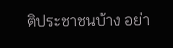ติประชาชนบ้าง อย่า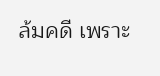ล้มคดี เพราะ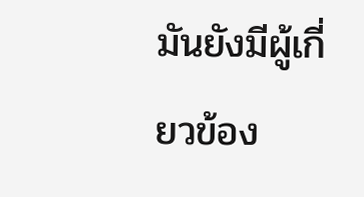มันยังมีผู้เกี่ยวข้อง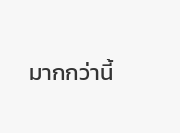มากกว่านี้